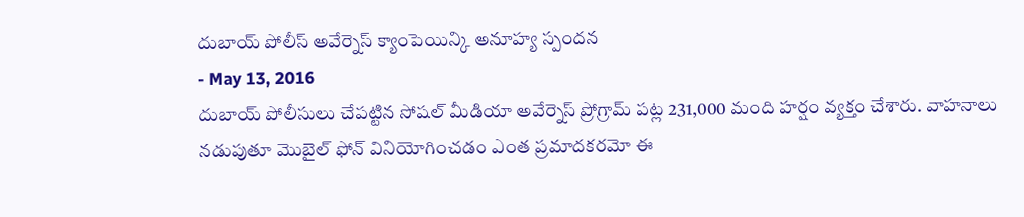దుబాయ్ పోలీస్ అవేర్నెస్ క్యాంపెయిన్కి అనూహ్య స్పందన
- May 13, 2016
దుబాయ్ పోలీసులు చేపట్టిన సోషల్ మీడియా అవేర్నెస్ ప్రోగ్రామ్ పట్ల 231,000 మంది హర్షం వ్యక్తం చేశారు. వాహనాలు నడుపుతూ మొబైల్ ఫోన్ వినియోగించడం ఎంత ప్రమాదకరమో ఈ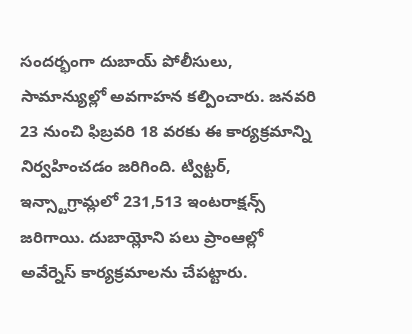సందర్భంగా దుబాయ్ పోలీసులు, సామాన్యుల్లో అవగాహన కల్పించారు. జనవరి 23 నుంచి ఫిబ్రవరి 18 వరకు ఈ కార్యక్రమాన్ని నిర్వహించడం జరిగింది. ట్విట్టర్, ఇన్స్టాగ్రామ్లలో 231,513 ఇంటరాక్షన్స్ జరిగాయి. దుబాయ్లోని పలు ప్రాంఆల్లో అవేర్నెస్ కార్యక్రమాలను చేపట్టారు.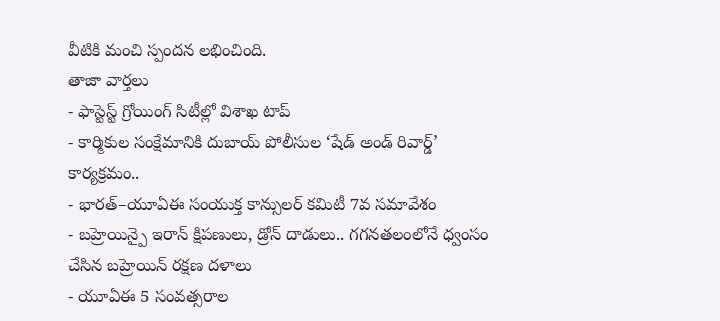వీటికి మంచి స్పందన లభించింది.
తాజా వార్తలు
- ఫాస్టెస్ట్ గ్రోయింగ్ సిటీల్లో విశాఖ టాప్
- కార్మికుల సంక్షేమానికి దుబాయ్ పోలీసుల ‘షేడ్ అండ్ రివార్డ్’ కార్యక్రమం..
- భారత్–యూఏఈ సంయుక్త కాన్సులర్ కమిటీ 7వ సమావేశం
- బహ్రెయిన్పై ఇరాన్ క్షిపణులు, డ్రోన్ దాడులు.. గగనతలంలోనే ధ్వంసం చేసిన బహ్రెయిన్ రక్షణ దళాలు
- యూఏఈ 5 సంవత్సరాల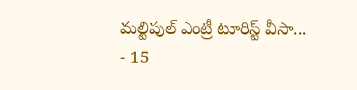మల్టిపుల్ ఎంట్రీ టూరిస్ట్ వీసా...
- 15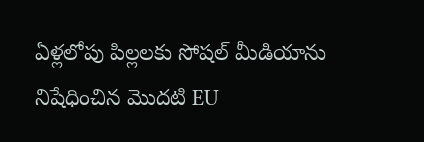ఏళ్లలోపు పిల్లలకు సోషల్ మీడియాను నిషేధించిన మొదటి EU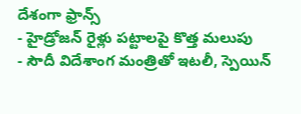దేశంగా ఫ్రాన్స్
- హైడ్రోజన్ రైళ్లు పట్టాలపై కొత్త మలుపు
- సౌదీ విదేశాంగ మంత్రితో ఇటలీ, స్పెయిన్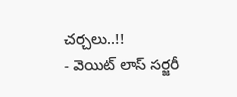చర్చలు..!!
- వెయిట్ లాస్ సర్జరీ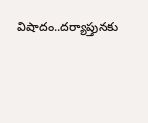విషాదం..దర్యాప్తునకు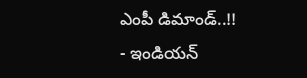ఎంపీ డిమాండ్..!!
- ఇండియన్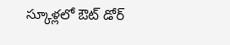స్కూళ్లలో ఔట్ డోర్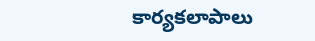కార్యకలాపాలు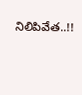నిలిపివేత..!!